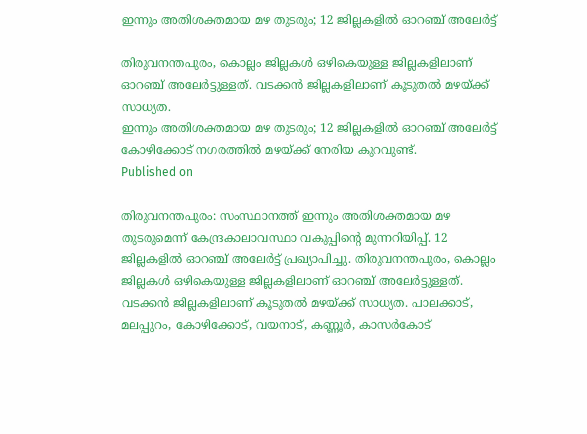ഇന്നും അതിശക്തമായ മഴ തുടരും; 12 ജില്ലകളില്‍ ഓറഞ്ച് അലേര്‍ട്ട്

തിരുവനന്തപുരം, കൊല്ലം ജില്ലകള്‍ ഒഴികെയുള്ള ജില്ലകളിലാണ് ഓറഞ്ച് അലേര്‍ട്ടുള്ളത്. വടക്കന്‍ ജില്ലകളിലാണ് കൂടുതല്‍ മഴയ്ക്ക് സാധ്യത.
ഇന്നും അതിശക്തമായ മഴ തുടരും; 12 ജില്ലകളില്‍ ഓറഞ്ച് അലേര്‍ട്ട്
കോഴിക്കോട് നഗരത്തിൽ മഴയ്ക്ക് നേരിയ കുറവുണ്ട്.
Published on

തിരുവനന്തപുരം: സംസ്ഥാനത്ത് ഇന്നും അതിശക്തമായ മഴ തുടരുമെന്ന് കേന്ദ്രകാലാവസ്ഥാ വകുപ്പിന്റെ മുന്നറിയിപ്പ്. 12 ജില്ലകളില്‍ ഓറഞ്ച് അലേര്‍ട്ട് പ്രഖ്യാപിച്ചു. തിരുവനന്തപുരം, കൊല്ലം ജില്ലകള്‍ ഒഴികെയുള്ള ജില്ലകളിലാണ് ഓറഞ്ച് അലേര്‍ട്ടുള്ളത്. വടക്കന്‍ ജില്ലകളിലാണ് കൂടുതല്‍ മഴയ്ക്ക് സാധ്യത. പാലക്കാട്, മലപ്പുറം, കോഴിക്കോട്, വയനാട്, കണ്ണൂര്‍, കാസര്‍കോട്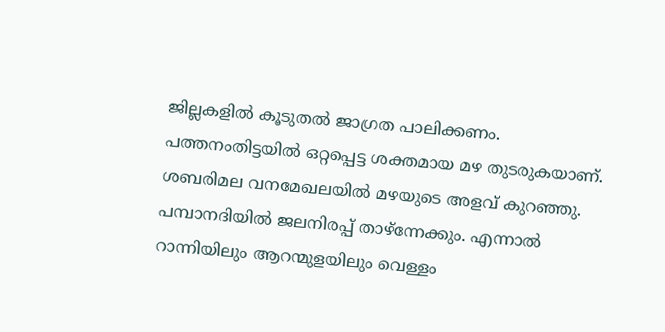ജില്ലകളില്‍ കൂടുതല്‍ ജാഗ്രത പാലിക്കണം. പത്തനംതിട്ടയില്‍ ഒറ്റപ്പെട്ട ശക്തമായ മഴ തുടരുകയാണ്. ശബരിമല വനമേഖലയില്‍ മഴയുടെ അളവ് കുറഞ്ഞു. പമ്പാനദിയില്‍ ജലനിരപ്പ് താഴ്ന്നേക്കും. എന്നാല്‍ റാന്നിയിലും ആറന്മുളയിലും വെള്ളം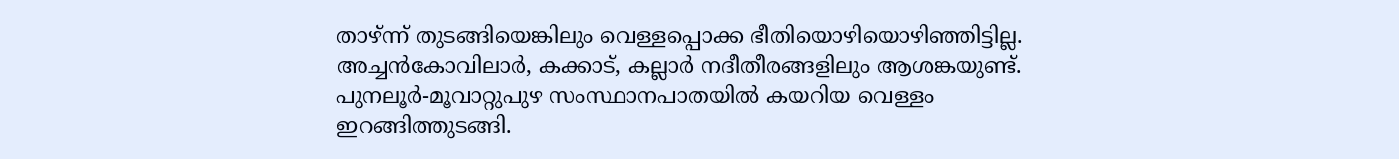താഴ്ന്ന് തുടങ്ങിയെങ്കിലും വെള്ളപ്പൊക്ക ഭീതിയൊഴിയൊഴിഞ്ഞിട്ടില്ല. അച്ചന്‍കോവിലാര്‍, കക്കാട്, കല്ലാര്‍ നദീതീരങ്ങളിലും ആശങ്കയുണ്ട്. പുനലൂര്‍-മൂവാറ്റുപുഴ സംസ്ഥാനപാതയില്‍ കയറിയ വെള്ളം ഇറങ്ങിത്തുടങ്ങി.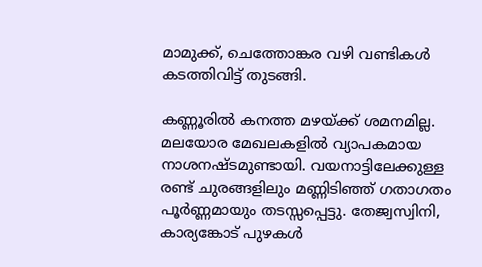മാമുക്ക്, ചെത്തോങ്കര വഴി വണ്ടികൾ കടത്തിവിട്ട് തുടങ്ങി.

കണ്ണൂരില്‍ കനത്ത മഴയ്ക്ക് ശമനമില്ല. മലയോര മേഖലകളില്‍ വ്യാപകമായ നാശനഷ്ടമുണ്ടായി. വയനാട്ടിലേക്കുള്ള രണ്ട് ചുരങ്ങളിലും മണ്ണിടിഞ്ഞ് ഗതാഗതം പൂര്‍ണ്ണമായും തടസ്സപ്പെട്ടു. തേജ്വസ്വിനി, കാര്യങ്കോട് പുഴകള്‍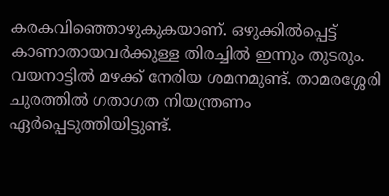കരകവിഞ്ഞൊഴുകുകയാണ്. ഒഴുക്കില്‍പ്പെട്ട് കാണാതായവര്‍ക്കുള്ള തിരച്ചില്‍ ഇന്നും തുടരും. വയനാട്ടില്‍ മഴക്ക് നേരിയ ശമനമുണ്ട്. താമരശ്ശേരി ചുരത്തില്‍ ഗതാഗത നിയന്ത്രണം ഏര്‍പ്പെടുത്തിയിട്ടുണ്ട്.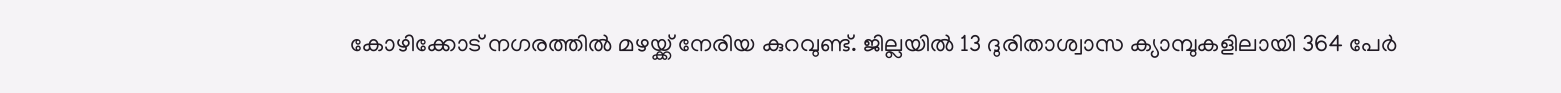കോഴിക്കോട് നഗരത്തിൽ മഴയ്ക്ക് നേരിയ കുറവുണ്ട്. ജില്ലയിൽ 13 ദുരിതാശ്വാസ ക്യാമ്പുകളിലായി 364 പേർ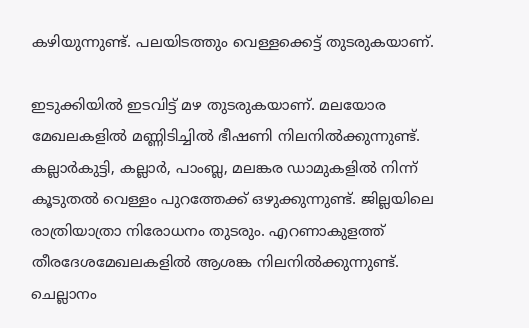കഴിയുന്നുണ്ട്. പലയിടത്തും വെള്ളക്കെട്ട് തുടരുകയാണ്.

ഇടുക്കിയില്‍ ഇടവിട്ട് മഴ തുടരുകയാണ്. മലയോര മേഖലകളില്‍ മണ്ണിടിച്ചില്‍ ഭീഷണി നിലനില്‍ക്കുന്നുണ്ട്. കല്ലാര്‍കുട്ടി, കല്ലാര്‍, പാംബ്ല, മലങ്കര ഡാമുകളില്‍ നിന്ന് കൂടുതല്‍ വെള്ളം പുറത്തേക്ക് ഒഴുക്കുന്നുണ്ട്. ജില്ലയിലെ രാത്രിയാത്രാ നിരോധനം തുടരും. എറണാകുളത്ത് തീരദേശമേഖലകളില്‍ ആശങ്ക നിലനില്‍ക്കുന്നുണ്ട്. ചെല്ലാനം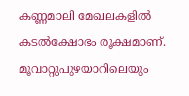കണ്ണമാലി മേഖലകളില്‍ കടല്‍ക്ഷോഭം രൂക്ഷമാണ്. മൂവാറ്റുപുഴയാറിലെയും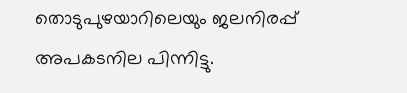തൊടുപുഴയാറിലെയും ജലനിരപ്പ് അപകടനില പിന്നിട്ടു.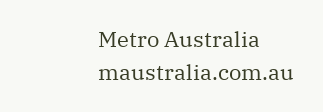Metro Australia
maustralia.com.au